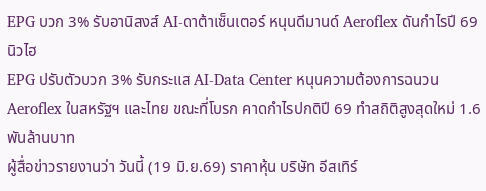EPG บวก 3% รับอานิสงส์ AI-ดาต้าเซ็นเตอร์ หนุนดีมานด์ Aeroflex ดันกำไรปี 69 นิวไฮ
EPG ปรับตัวบวก 3% รับกระแส AI-Data Center หนุนความต้องการฉนวน Aeroflex ในสหรัฐฯ และไทย ขณะที่โบรก คาดกำไรปกติปี 69 ทำสถิติสูงสุดใหม่ 1.6 พันล้านบาท
ผู้สื่อข่าวรายงานว่า วันนี้ (19 มิ.ย.69) ราคาหุ้น บริษัท อีสเทิร์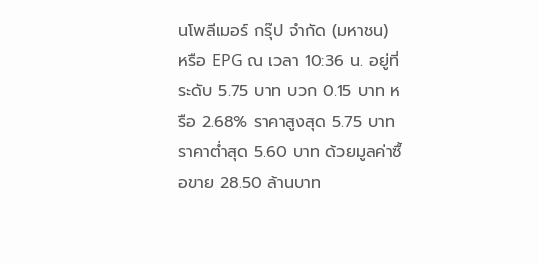นโพลีเมอร์ กรุ๊ป จำกัด (มหาชน) หรือ EPG ณ เวลา 10:36 น. อยู่ที่ระดับ 5.75 บาท บวก 0.15 บาท หรือ 2.68% ราคาสูงสุด 5.75 บาท ราคาต่ำสุด 5.60 บาท ด้วยมูลค่าซื้อขาย 28.50 ล้านบาท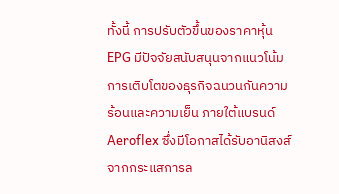ทั้งนี้ การปรับตัวขึ้นของราคาหุ้น EPG มีปัจจัยสนับสนุนจากแนวโน้มการเติบโตของธุรกิจฉนวนกันความร้อนและความเย็น ภายใต้แบรนด์ Aeroflex ซึ่งมีโอกาสได้รับอานิสงส์จากกระแสการล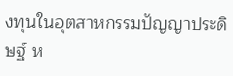งทุนในอุตสาหกรรมปัญญาประดิษฐ์ ห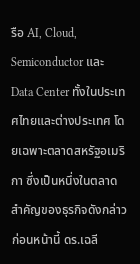รือ AI, Cloud, Semiconductor และ Data Center ทั้งในประเทศไทยและต่างประเทศ โดยเฉพาะตลาดสหรัฐอเมริกา ซึ่งเป็นหนึ่งในตลาดสำคัญของธุรกิจดังกล่าว
ก่อนหน้านี้ ดร.เฉลี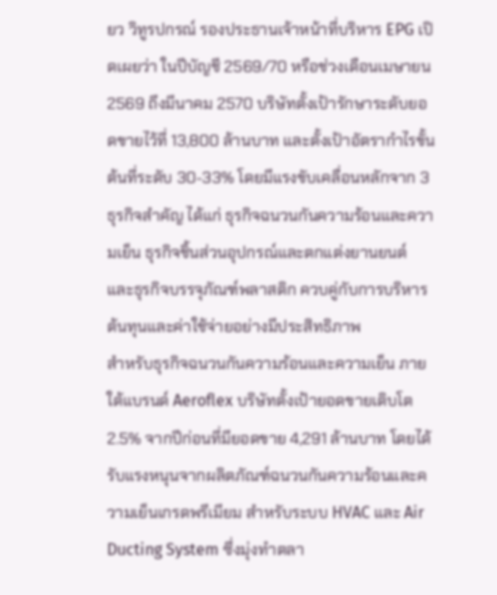ยว วิทูรปกรณ์ รองประธานเจ้าหน้าที่บริหาร EPG เปิดเผยว่า ในปีบัญชี 2569/70 หรือช่วงเดือนเมษายน 2569 ถึงมีนาคม 2570 บริษัทตั้งเป้ารักษาระดับยอดขายไว้ที่ 13,800 ล้านบาท และตั้งเป้าอัตรากำไรขั้นต้นที่ระดับ 30-33% โดยมีแรงขับเคลื่อนหลักจาก 3 ธุรกิจสำคัญ ได้แก่ ธุรกิจฉนวนกันความร้อนและความเย็น ธุรกิจชิ้นส่วนอุปกรณ์และตกแต่งยานยนต์ และธุรกิจบรรจุภัณฑ์พลาสติก ควบคู่กับการบริหารต้นทุนและค่าใช้จ่ายอย่างมีประสิทธิภาพ
สำหรับธุรกิจฉนวนกันความร้อนและความเย็น ภายใต้แบรนด์ Aeroflex บริษัทตั้งเป้ายอดขายเติบโต 2.5% จากปีก่อนที่มียอดขาย 4,291 ล้านบาท โดยได้รับแรงหนุนจากผลิตภัณฑ์ฉนวนกันความร้อนและความเย็นเกรดพรีเมียม สำหรับระบบ HVAC และ Air Ducting System ซึ่งมุ่งทำตลา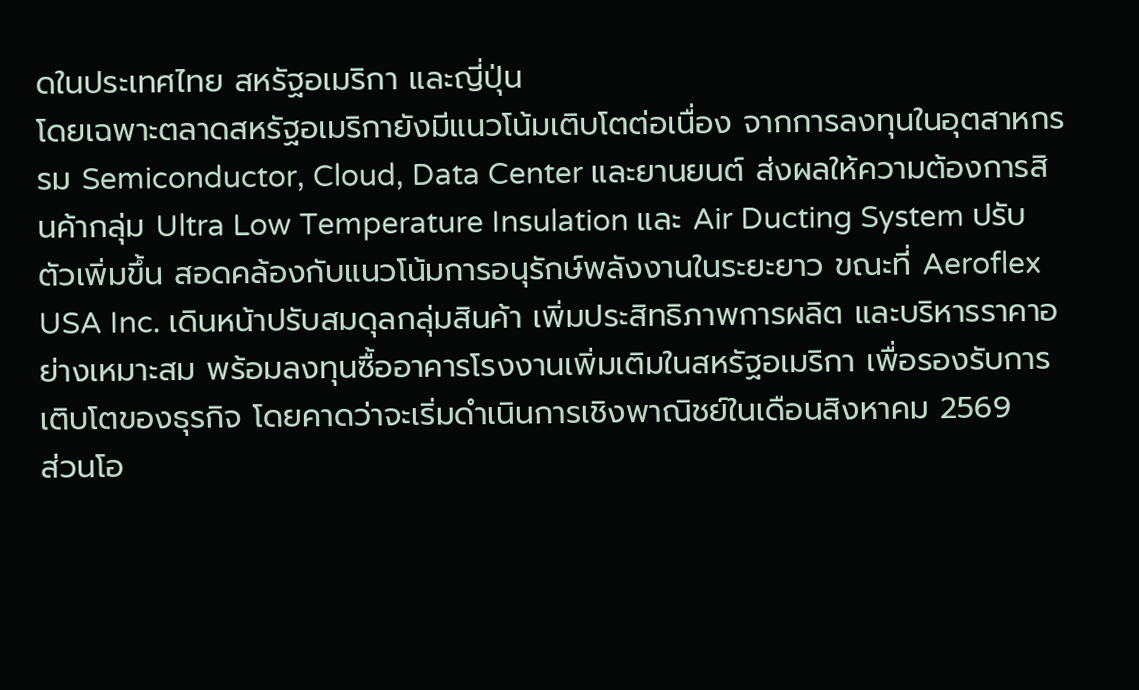ดในประเทศไทย สหรัฐอเมริกา และญี่ปุ่น
โดยเฉพาะตลาดสหรัฐอเมริกายังมีแนวโน้มเติบโตต่อเนื่อง จากการลงทุนในอุตสาหกรรม Semiconductor, Cloud, Data Center และยานยนต์ ส่งผลให้ความต้องการสินค้ากลุ่ม Ultra Low Temperature Insulation และ Air Ducting System ปรับตัวเพิ่มขึ้น สอดคล้องกับแนวโน้มการอนุรักษ์พลังงานในระยะยาว ขณะที่ Aeroflex USA Inc. เดินหน้าปรับสมดุลกลุ่มสินค้า เพิ่มประสิทธิภาพการผลิต และบริหารราคาอย่างเหมาะสม พร้อมลงทุนซื้ออาคารโรงงานเพิ่มเติมในสหรัฐอเมริกา เพื่อรองรับการเติบโตของธุรกิจ โดยคาดว่าจะเริ่มดำเนินการเชิงพาณิชย์ในเดือนสิงหาคม 2569
ส่วนโอ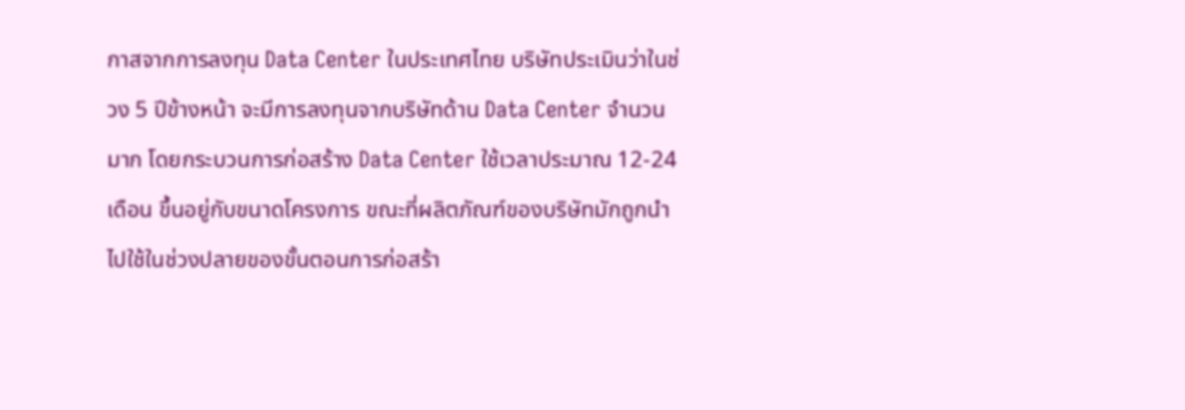กาสจากการลงทุน Data Center ในประเทศไทย บริษัทประเมินว่าในช่วง 5 ปีข้างหน้า จะมีการลงทุนจากบริษัทด้าน Data Center จำนวนมาก โดยกระบวนการก่อสร้าง Data Center ใช้เวลาประมาณ 12-24 เดือน ขึ้นอยู่กับขนาดโครงการ ขณะที่ผลิตภัณฑ์ของบริษัทมักถูกนำไปใช้ในช่วงปลายของขั้นตอนการก่อสร้า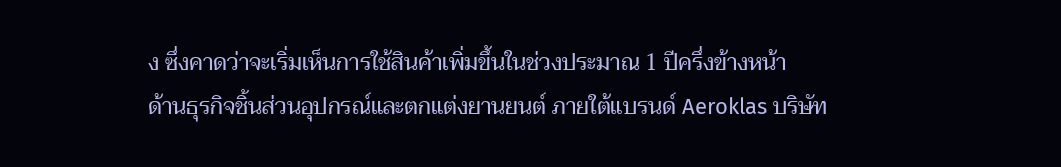ง ซึ่งคาดว่าจะเริ่มเห็นการใช้สินค้าเพิ่มขึ้นในช่วงประมาณ 1 ปีครึ่งข้างหน้า
ด้านธุรกิจชิ้นส่วนอุปกรณ์และตกแต่งยานยนต์ ภายใต้แบรนด์ Aeroklas บริษัท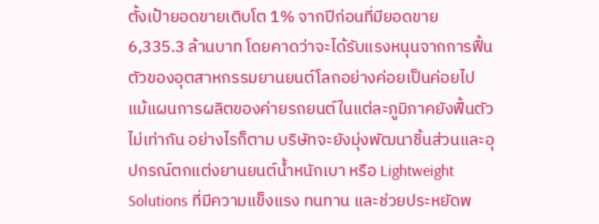ตั้งเป้ายอดขายเติบโต 1% จากปีก่อนที่มียอดขาย 6,335.3 ล้านบาท โดยคาดว่าจะได้รับแรงหนุนจากการฟื้นตัวของอุตสาหกรรมยานยนต์โลกอย่างค่อยเป็นค่อยไป แม้แผนการผลิตของค่ายรถยนต์ในแต่ละภูมิภาคยังฟื้นตัวไม่เท่ากัน อย่างไรก็ตาม บริษัทจะยังมุ่งพัฒนาชิ้นส่วนและอุปกรณ์ตกแต่งยานยนต์น้ำหนักเบา หรือ Lightweight Solutions ที่มีความแข็งแรง ทนทาน และช่วยประหยัดพ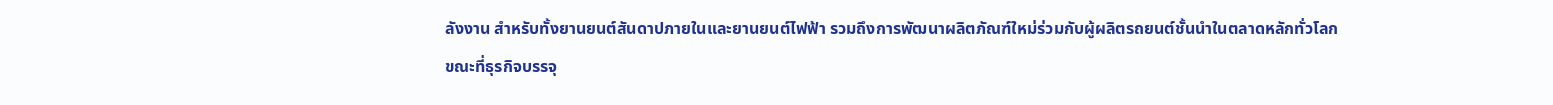ลังงาน สำหรับทั้งยานยนต์สันดาปภายในและยานยนต์ไฟฟ้า รวมถึงการพัฒนาผลิตภัณฑ์ใหม่ร่วมกับผู้ผลิตรถยนต์ชั้นนำในตลาดหลักทั่วโลก
ขณะที่ธุรกิจบรรจุ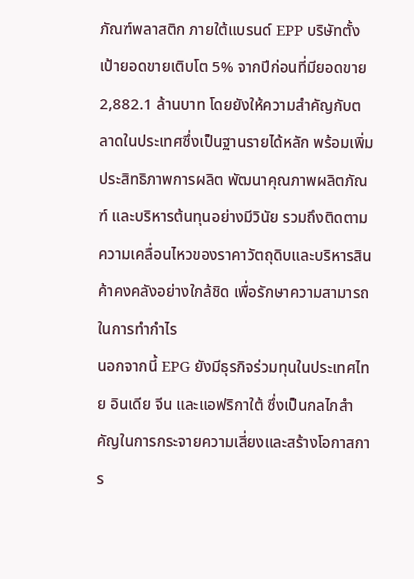ภัณฑ์พลาสติก ภายใต้แบรนด์ EPP บริษัทตั้งเป้ายอดขายเติบโต 5% จากปีก่อนที่มียอดขาย 2,882.1 ล้านบาท โดยยังให้ความสำคัญกับตลาดในประเทศซึ่งเป็นฐานรายได้หลัก พร้อมเพิ่มประสิทธิภาพการผลิต พัฒนาคุณภาพผลิตภัณฑ์ และบริหารต้นทุนอย่างมีวินัย รวมถึงติดตามความเคลื่อนไหวของราคาวัตถุดิบและบริหารสินค้าคงคลังอย่างใกล้ชิด เพื่อรักษาความสามารถในการทำกำไร
นอกจากนี้ EPG ยังมีธุรกิจร่วมทุนในประเทศไทย อินเดีย จีน และแอฟริกาใต้ ซึ่งเป็นกลไกสำคัญในการกระจายความเสี่ยงและสร้างโอกาสการ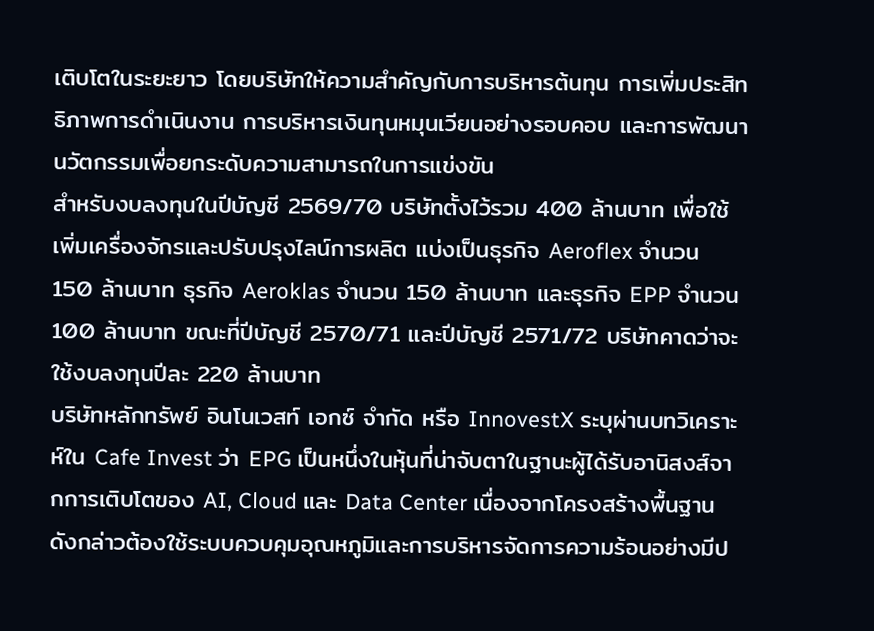เติบโตในระยะยาว โดยบริษัทให้ความสำคัญกับการบริหารต้นทุน การเพิ่มประสิทธิภาพการดำเนินงาน การบริหารเงินทุนหมุนเวียนอย่างรอบคอบ และการพัฒนานวัตกรรมเพื่อยกระดับความสามารถในการแข่งขัน
สำหรับงบลงทุนในปีบัญชี 2569/70 บริษัทตั้งไว้รวม 400 ล้านบาท เพื่อใช้เพิ่มเครื่องจักรและปรับปรุงไลน์การผลิต แบ่งเป็นธุรกิจ Aeroflex จำนวน 150 ล้านบาท ธุรกิจ Aeroklas จำนวน 150 ล้านบาท และธุรกิจ EPP จำนวน 100 ล้านบาท ขณะที่ปีบัญชี 2570/71 และปีบัญชี 2571/72 บริษัทคาดว่าจะใช้งบลงทุนปีละ 220 ล้านบาท
บริษัทหลักทรัพย์ อินโนเวสท์ เอกซ์ จำกัด หรือ InnovestX ระบุผ่านบทวิเคราะห์ใน Cafe Invest ว่า EPG เป็นหนึ่งในหุ้นที่น่าจับตาในฐานะผู้ได้รับอานิสงส์จากการเติบโตของ AI, Cloud และ Data Center เนื่องจากโครงสร้างพื้นฐานดังกล่าวต้องใช้ระบบควบคุมอุณหภูมิและการบริหารจัดการความร้อนอย่างมีป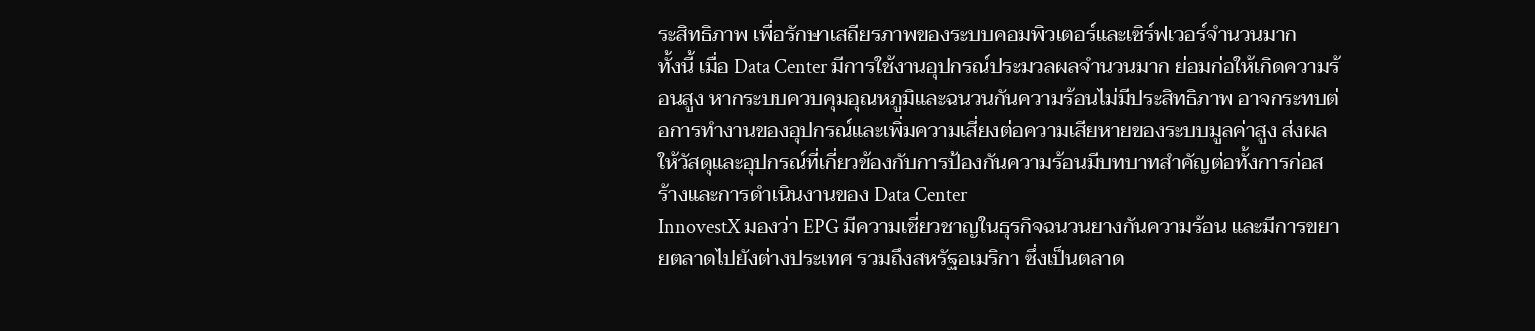ระสิทธิภาพ เพื่อรักษาเสถียรภาพของระบบคอมพิวเตอร์และเซิร์ฟเวอร์จำนวนมาก
ทั้งนี้ เมื่อ Data Center มีการใช้งานอุปกรณ์ประมวลผลจำนวนมาก ย่อมก่อให้เกิดความร้อนสูง หากระบบควบคุมอุณหภูมิและฉนวนกันความร้อนไม่มีประสิทธิภาพ อาจกระทบต่อการทำงานของอุปกรณ์และเพิ่มความเสี่ยงต่อความเสียหายของระบบมูลค่าสูง ส่งผลให้วัสดุและอุปกรณ์ที่เกี่ยวข้องกับการป้องกันความร้อนมีบทบาทสำคัญต่อทั้งการก่อสร้างและการดำเนินงานของ Data Center
InnovestX มองว่า EPG มีความเชี่ยวชาญในธุรกิจฉนวนยางกันความร้อน และมีการขยายตลาดไปยังต่างประเทศ รวมถึงสหรัฐอเมริกา ซึ่งเป็นตลาด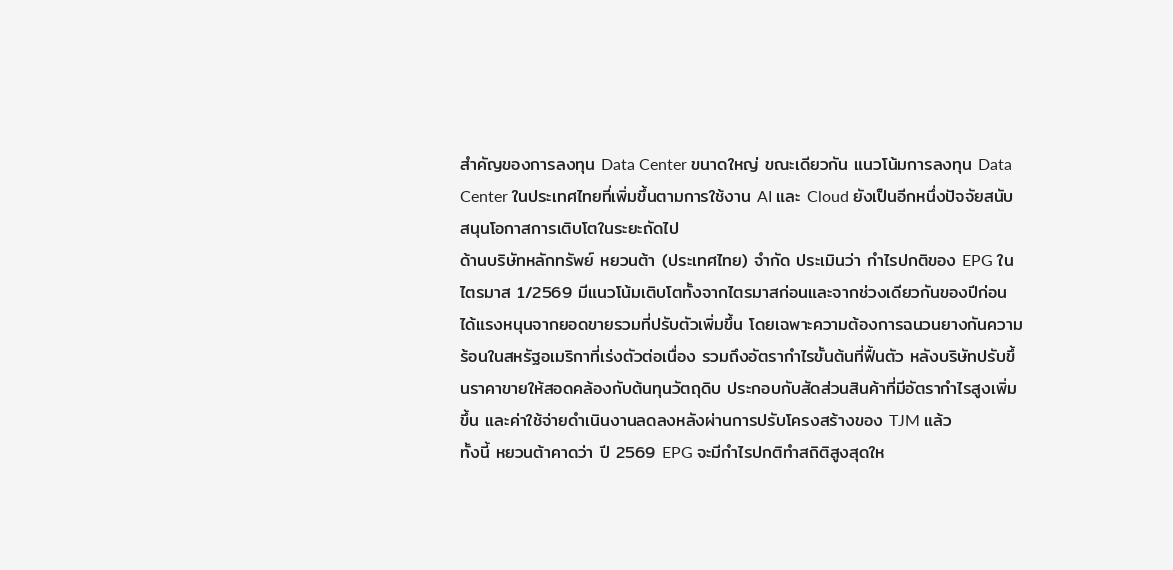สำคัญของการลงทุน Data Center ขนาดใหญ่ ขณะเดียวกัน แนวโน้มการลงทุน Data Center ในประเทศไทยที่เพิ่มขึ้นตามการใช้งาน AI และ Cloud ยังเป็นอีกหนึ่งปัจจัยสนับสนุนโอกาสการเติบโตในระยะถัดไป
ด้านบริษัทหลักทรัพย์ หยวนต้า (ประเทศไทย) จำกัด ประเมินว่า กำไรปกติของ EPG ในไตรมาส 1/2569 มีแนวโน้มเติบโตทั้งจากไตรมาสก่อนและจากช่วงเดียวกันของปีก่อน ได้แรงหนุนจากยอดขายรวมที่ปรับตัวเพิ่มขึ้น โดยเฉพาะความต้องการฉนวนยางกันความร้อนในสหรัฐอเมริกาที่เร่งตัวต่อเนื่อง รวมถึงอัตรากำไรขั้นต้นที่ฟื้นตัว หลังบริษัทปรับขึ้นราคาขายให้สอดคล้องกับต้นทุนวัตถุดิบ ประกอบกับสัดส่วนสินค้าที่มีอัตรากำไรสูงเพิ่มขึ้น และค่าใช้จ่ายดำเนินงานลดลงหลังผ่านการปรับโครงสร้างของ TJM แล้ว
ทั้งนี้ หยวนต้าคาดว่า ปี 2569 EPG จะมีกำไรปกติทำสถิติสูงสุดให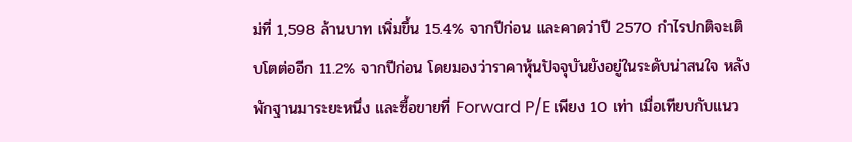ม่ที่ 1,598 ล้านบาท เพิ่มขึ้น 15.4% จากปีก่อน และคาดว่าปี 2570 กำไรปกติจะเติบโตต่ออีก 11.2% จากปีก่อน โดยมองว่าราคาหุ้นปัจจุบันยังอยู่ในระดับน่าสนใจ หลังพักฐานมาระยะหนึ่ง และซื้อขายที่ Forward P/E เพียง 10 เท่า เมื่อเทียบกับแนว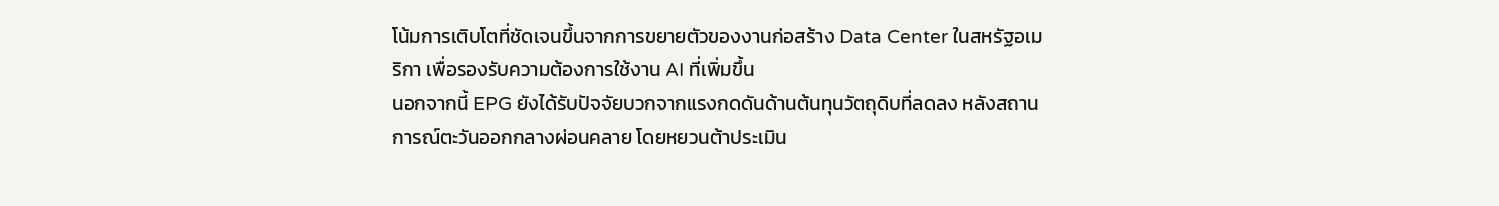โน้มการเติบโตที่ชัดเจนขึ้นจากการขยายตัวของงานก่อสร้าง Data Center ในสหรัฐอเมริกา เพื่อรองรับความต้องการใช้งาน AI ที่เพิ่มขึ้น
นอกจากนี้ EPG ยังได้รับปัจจัยบวกจากแรงกดดันด้านต้นทุนวัตถุดิบที่ลดลง หลังสถานการณ์ตะวันออกกลางผ่อนคลาย โดยหยวนต้าประเมิน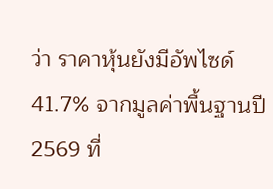ว่า ราคาหุ้นยังมีอัพไซด์ 41.7% จากมูลค่าพื้นฐานปี 2569 ที่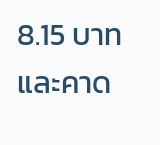8.15 บาท และคาด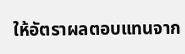ให้อัตราผลตอบแทนจาก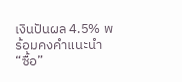เงินปันผล 4.5% พร้อมคงคำแนะนำ “ซื้อ”